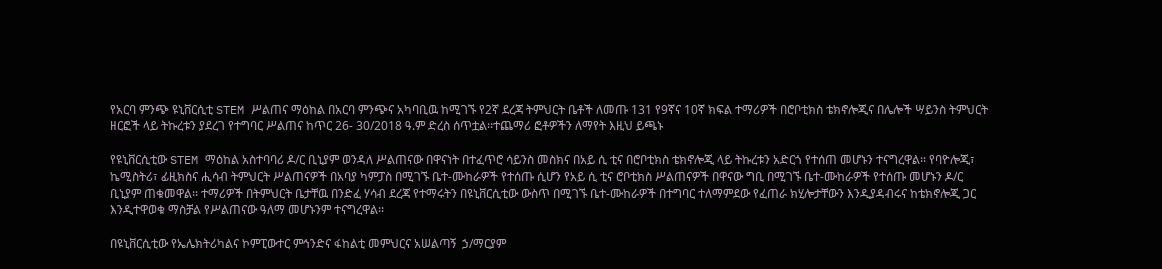የአርባ ምንጭ ዩኒቨርሲቲ STEM ሥልጠና ማዕከል በአርባ ምንጭና አካባቢዉ ከሚገኙ የ2ኛ ደረጃ ትምህርት ቤቶች ለመጡ 131 የ9ኛና 10ኛ ክፍል ተማሪዎች በሮቦቲክስ ቴክኖሎጂና በሌሎች ሣይንስ ትምህርት ዘርፎች ላይ ትኩረቱን ያደረገ የተግባር ሥልጠና ከጥር 26- 30/2018 ዓ.ም ድረስ ሰጥቷል፡፡ተጨማሪ ፎቶዎችን ለማየት እዚህ ይጫኑ

የዩኒቨርሲቲው STEM ማዕከል አስተባባሪ ዶ/ር ቢኒያም ወንዳለ ሥልጠናው በዋናነት በተፈጥሮ ሳይንስ መስክና በአይ ሲ ቲና በሮቦቲክስ ቴክኖሎጂ ላይ ትኩረቱን አድርጎ የተሰጠ መሆኑን ተናግረዋል፡፡ የባዮሎጂ፣ ኬሚስትሪ፣ ፊዚክስና ሒሳብ ትምህርት ሥልጠናዎች በአባያ ካምፓስ በሚገኙ ቤተ-ሙከራዎች የተሰጡ ሲሆን የአይ ሲ ቲና ሮቦቲክስ ሥልጠናዎች በዋናው ግቢ በሚገኙ ቤተ-ሙከራዎች የተሰጡ መሆኑን ዶ/ር ቢኒያም ጠቁመዋል፡፡ ተማሪዎች በትምህርት ቤታቸዉ በንድፈ ሃሳብ ደረጃ የተማሩትን በዩኒቨርሲቲው ውስጥ በሚገኙ ቤተ-ሙከራዎች በተግባር ተለማምደው የፈጠራ ክሂሎታቸውን እንዲያዳብሩና ከቴክኖሎጂ ጋር እንዲተዋወቁ ማስቻል የሥልጠናው ዓለማ መሆኑንም ተናግረዋል፡፡

በዩኒቨርሲቲው የኤሌክትሪካልና ኮምፒውተር ምኅንድና ፋከልቲ መምህርና አሠልጣኝ  ኃ/ማርያም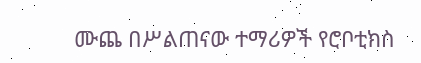ሙጨ በሥልጠናው ተማሪዎች የሮቦቲክስ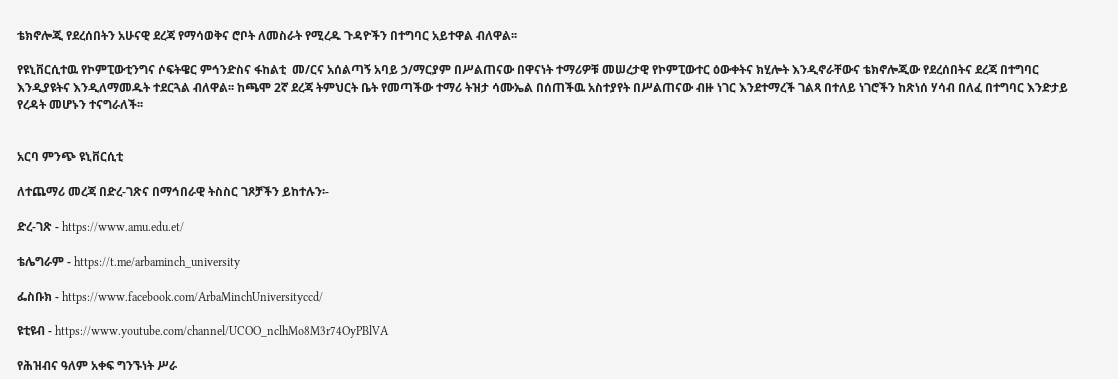ቴክኖሎጂ የደረሰበትን አሁናዊ ደረጃ የማሳወቅና ሮቦት ለመስራት የሚረዱ ጉዳዮችን በተግባር አይተዋል ብለዋል፡፡

የዩኒቨርሲተዉ የኮምፒውቲንግና ሶፍትዌር ምኅንድስና ፋከልቲ  መ/ርና አሰልጣኝ አባይ ኃ/ማርያም በሥልጠናው በዋናነት ተማሪዎቹ መሠረታዊ የኮምፒውተር ዕውቀትና ክሂሎት እንዲኖራቸውና ቴክኖሎጂው የደረሰበትና ደረጃ በተግባር እንዲያዩትና እንዲለማመዱት ተደርጓል ብለዋል፡፡ ከጫሞ 2ኛ ደረጃ ትምህርት ቤት የመጣችው ተማሪ ትዝታ ሳሙኤል በሰጠችዉ አስተያየት በሥልጠናው ብዙ ነገር እንደተማረች ገልጻ በተለይ ነገሮችን ከጽነሰ ሃሳብ በለፈ በተግባር እንድታይ የረዳት መሆኑን ተናግራለች፡፡


አርባ ምንጭ ዩኒቨርሲቲ

ለተጨማሪ መረጃ በድረ-ገጽና በማኅበራዊ ትስስር ገጾቻችን ይከተሉን፡-

ድረ-ገጽ - https://www.amu.edu.et/

ቴሌግራም - https://t.me/arbaminch_university

ፌስቡክ - https://www.facebook.com/ArbaMinchUniversityccd/

ዩቲዩብ - https://www.youtube.com/channel/UCOO_nclhMo8M3r74OyPBlVA

የሕዝብና ዓለም አቀፍ ግንኙነት ሥራ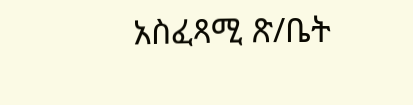አስፈጻሚ ጽ/ቤት